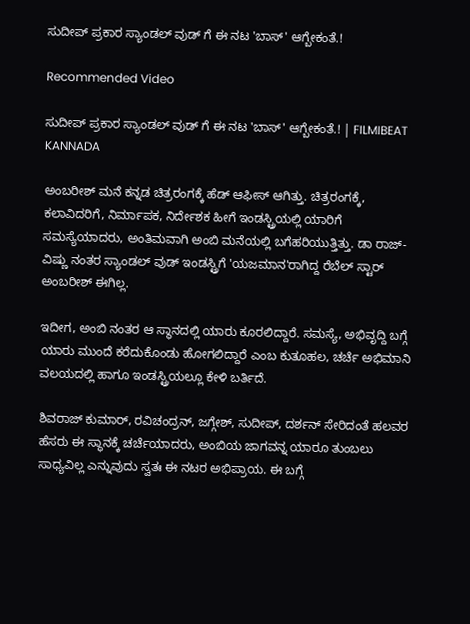ಸುದೀಪ್ ಪ್ರಕಾರ ಸ್ಯಾಂಡಲ್ ವುಡ್ ಗೆ ಈ ನಟ 'ಬಾಸ್' ಆಗ್ಬೇಕಂತೆ.!

Recommended Video

ಸುದೀಪ್ ಪ್ರಕಾರ ಸ್ಯಾಂಡಲ್ ವುಡ್ ಗೆ ಈ ನಟ 'ಬಾಸ್' ಆಗ್ಬೇಕಂತೆ.! | FILMIBEAT KANNADA

ಅಂಬರೀಶ್ ಮನೆ ಕನ್ನಡ ಚಿತ್ರರಂಗಕ್ಕೆ ಹೆಡ್ ಆಫೀಸ್ ಆಗಿತ್ತು. ಚಿತ್ರರಂಗಕ್ಕೆ, ಕಲಾವಿದರಿಗೆ, ನಿರ್ಮಾಪಕ, ನಿರ್ದೇಶಕ ಹೀಗೆ ಇಂಡಸ್ಟ್ರಿಯಲ್ಲಿ ಯಾರಿಗೆ ಸಮಸ್ಯೆಯಾದರು, ಅಂತಿಮವಾಗಿ ಅಂಬಿ ಮನೆಯಲ್ಲಿ ಬಗೆಹರಿಯುತ್ತಿತ್ತು. ಡಾ ರಾಜ್-ವಿಷ್ಣು ನಂತರ ಸ್ಯಾಂಡಲ್ ವುಡ್ ಇಂಡಸ್ಟ್ರಿಗೆ 'ಯಜಮಾನ'ರಾಗಿದ್ದ ರೆಬೆಲ್ ಸ್ಟಾರ್ ಅಂಬರೀಶ್ ಈಗಿಲ್ಲ.

ಇದೀಗ, ಅಂಬಿ ನಂತರ ಆ ಸ್ಥಾನದಲ್ಲಿ ಯಾರು ಕೂರಲಿದ್ದಾರೆ. ಸಮಸ್ಯೆ, ಅಭಿವೃದ್ದಿ ಬಗ್ಗೆ ಯಾರು ಮುಂದೆ ಕರೆದುಕೊಂಡು ಹೋಗಲಿದ್ದಾರೆ ಎಂಬ ಕುತೂಹಲ, ಚರ್ಚೆ ಅಭಿಮಾನಿ ವಲಯದಲ್ಲಿ ಹಾಗೂ ಇಂಡಸ್ಟ್ರಿಯಲ್ಲೂ ಕೇಳಿ ಬರ್ತಿದೆ.

ಶಿವರಾಜ್ ಕುಮಾರ್, ರವಿಚಂದ್ರನ್, ಜಗ್ಗೇಶ್, ಸುದೀಪ್, ದರ್ಶನ್ ಸೇರಿದಂತೆ ಹಲವರ ಹೆಸರು ಈ ಸ್ಥಾನಕ್ಕೆ ಚರ್ಚೆಯಾದರು, ಅಂಬಿಯ ಜಾಗವನ್ನ ಯಾರೂ ತುಂಬಲು ಸಾಧ್ಯವಿಲ್ಲ ಎನ್ನುವುದು ಸ್ವತಃ ಈ ನಟರ ಅಭಿಪ್ರಾಯ. ಈ ಬಗ್ಗೆ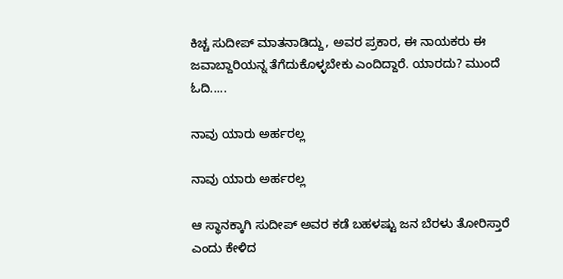ಕಿಚ್ಚ ಸುದೀಪ್ ಮಾತನಾಡಿದ್ದು, ಅವರ ಪ್ರಕಾರ, ಈ ನಾಯಕರು ಈ ಜವಾಬ್ದಾರಿಯನ್ನ ತೆಗೆದುಕೊಳ್ಳಬೇಕು ಎಂದಿದ್ದಾರೆ. ಯಾರದು? ಮುಂದೆ ಓದಿ.....

ನಾವು ಯಾರು ಅರ್ಹರಲ್ಲ

ನಾವು ಯಾರು ಅರ್ಹರಲ್ಲ

ಆ ಸ್ಥಾನಕ್ಕಾಗಿ ಸುದೀಪ್ ಅವರ ಕಡೆ ಬಹಳಷ್ಟು ಜನ ಬೆರಳು ತೋರಿಸ್ತಾರೆ ಎಂದು ಕೇಳಿದ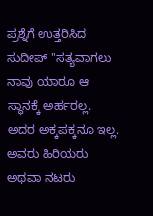ಪ್ರಶ್ನೆಗೆ ಉತ್ತರಿಸಿದ ಸುದೀಪ್ ''ಸತ್ಯವಾಗಲು ನಾವು ಯಾರೂ ಆ ಸ್ಥಾನಕ್ಕೆ ಅರ್ಹರಲ್ಲ. ಅದರ ಅಕ್ಕಪಕ್ಕನೂ ಇಲ್ಲ. ಅವರು ಹಿರಿಯರು ಅಥವಾ ನಟರು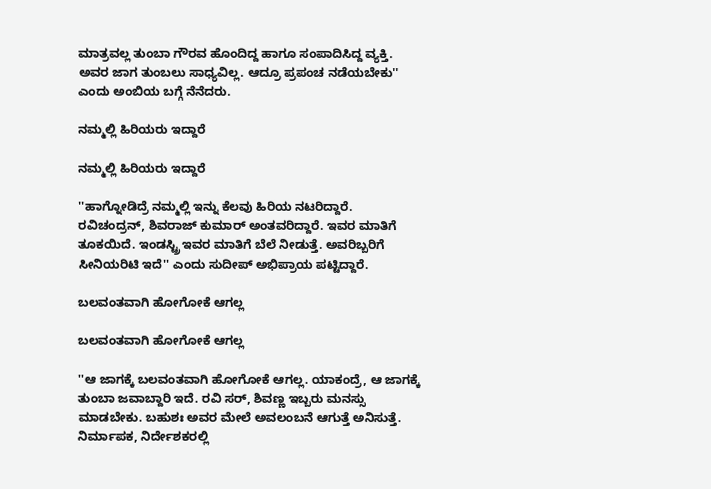ಮಾತ್ರವಲ್ಲ ತುಂಬಾ ಗೌರವ ಹೊಂದಿದ್ದ ಹಾಗೂ ಸಂಪಾದಿಸಿದ್ದ ವ್ಯಕ್ತಿ. ಅವರ ಜಾಗ ತುಂಬಲು ಸಾಧ್ಯವಿಲ್ಲ. ಆದ್ರೂ ಪ್ರಪಂಚ ನಡೆಯಬೇಕು'' ಎಂದು ಅಂಬಿಯ ಬಗ್ಗೆ ನೆನೆದರು.

ನಮ್ಮಲ್ಲಿ ಹಿರಿಯರು ಇದ್ದಾರೆ

ನಮ್ಮಲ್ಲಿ ಹಿರಿಯರು ಇದ್ದಾರೆ

''ಹಾಗ್ನೋಡಿದ್ರೆ ನಮ್ಮಲ್ಲಿ ಇನ್ನು ಕೆಲವು ಹಿರಿಯ ನಟರಿದ್ದಾರೆ. ರವಿಚಂದ್ರನ್, ಶಿವರಾಜ್ ಕುಮಾರ್ ಅಂತವರಿದ್ದಾರೆ. ಇವರ ಮಾತಿಗೆ ತೂಕಯಿದೆ. ಇಂಡಸ್ಟ್ರಿ ಇವರ ಮಾತಿಗೆ ಬೆಲೆ ನೀಡುತ್ತೆ. ಅವರಿಬ್ಬರಿಗೆ ಸೀನಿಯರಿಟಿ ಇದೆ'' ಎಂದು ಸುದೀಪ್ ಅಭಿಪ್ರಾಯ ಪಟ್ಟಿದ್ದಾರೆ.

ಬಲವಂತವಾಗಿ ಹೋಗೋಕೆ ಆಗಲ್ಲ

ಬಲವಂತವಾಗಿ ಹೋಗೋಕೆ ಆಗಲ್ಲ

''ಆ ಜಾಗಕ್ಕೆ ಬಲವಂತವಾಗಿ ಹೋಗೋಕೆ ಆಗಲ್ಲ. ಯಾಕಂದ್ರೆ, ಆ ಜಾಗಕ್ಕೆ ತುಂಬಾ ಜವಾಬ್ದಾರಿ ಇದೆ. ರವಿ ಸರ್, ಶಿವಣ್ಣ ಇಬ್ಬರು ಮನಸ್ಸು ಮಾಡಬೇಕು. ಬಹುಶಃ ಅವರ ಮೇಲೆ ಅವಲಂಬನೆ ಆಗುತ್ತೆ ಅನಿಸುತ್ತೆ. ನಿರ್ಮಾಪಕ, ನಿರ್ದೇಶಕರಲ್ಲಿ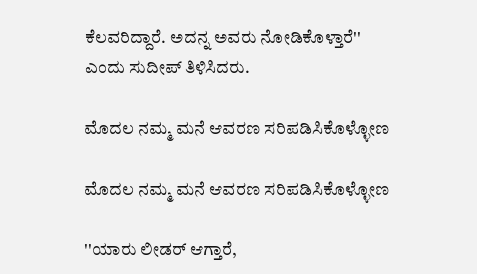ಕೆಲವರಿದ್ದಾರೆ. ಅದನ್ನ ಅವರು ನೋಡಿಕೊಳ್ತಾರೆ'' ಎಂದು ಸುದೀಪ್ ತಿಳಿಸಿದರು.

ಮೊದಲ ನಮ್ಮ ಮನೆ ಆವರಣ ಸರಿಪಡಿಸಿಕೊಳ್ಳೋಣ

ಮೊದಲ ನಮ್ಮ ಮನೆ ಆವರಣ ಸರಿಪಡಿಸಿಕೊಳ್ಳೋಣ

''ಯಾರು ಲೀಡರ್ ಆಗ್ತಾರೆ,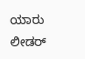ಯಾರು ಲೀಡರ್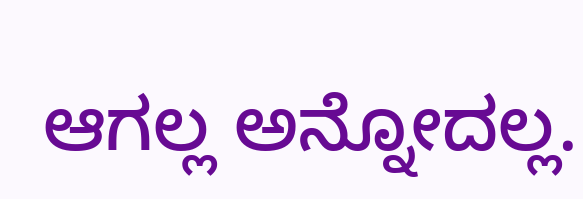ಆಗಲ್ಲ ಅನ್ನೋದಲ್ಲ.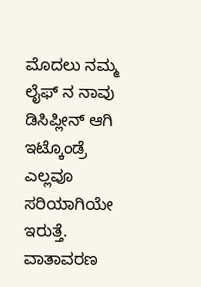ಮೊದಲು ನಮ್ಮ ಲೈಫ್ ನ ನಾವು ಡಿಸಿಪ್ಲೀನ್ ಆಗಿ ಇಟ್ಕೊಂಡ್ರೆ ಎಲ್ಲವೂ ಸರಿಯಾಗಿಯೇ ಇರುತ್ತೆ. ವಾತಾವರಣ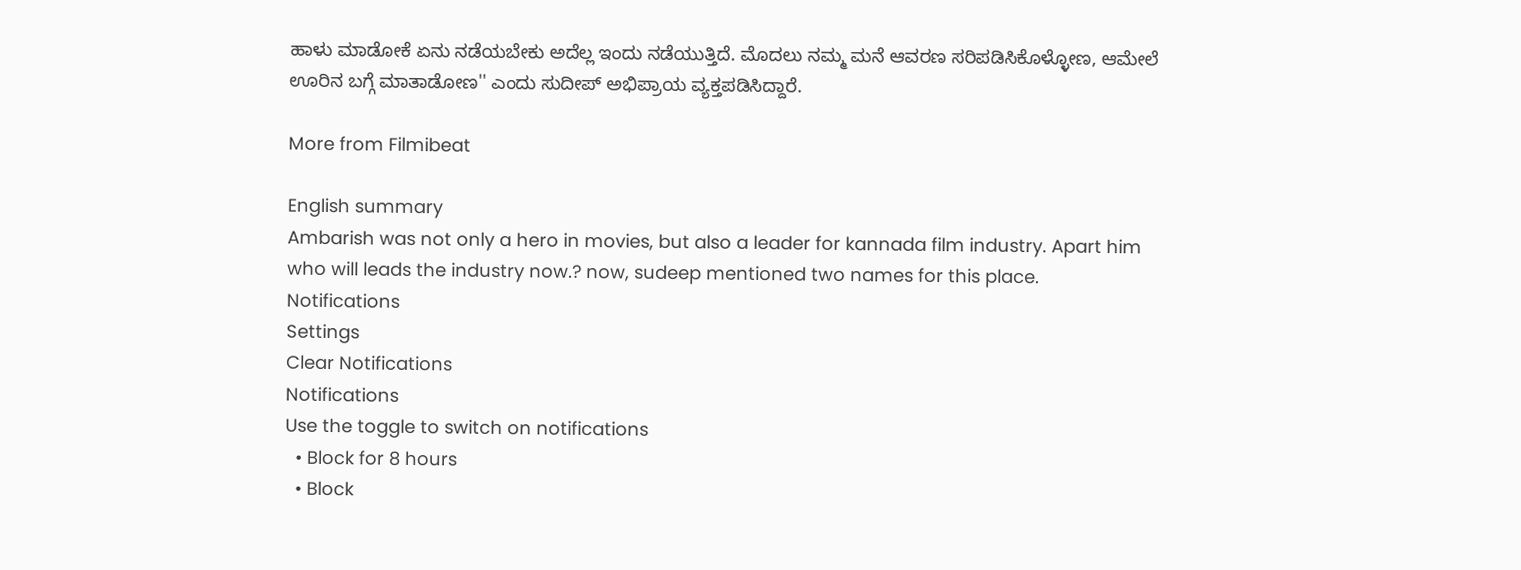ಹಾಳು ಮಾಡೋಕೆ ಏನು ನಡೆಯಬೇಕು ಅದೆಲ್ಲ ಇಂದು ನಡೆಯುತ್ತಿದೆ. ಮೊದಲು ನಮ್ಮ ಮನೆ ಆವರಣ ಸರಿಪಡಿಸಿಕೊಳ್ಳೋಣ, ಆಮೇಲೆ ಊರಿನ ಬಗ್ಗೆ ಮಾತಾಡೋಣ'' ಎಂದು ಸುದೀಪ್ ಅಭಿಪ್ರಾಯ ವ್ಯಕ್ತಪಡಿಸಿದ್ದಾರೆ.

More from Filmibeat

English summary
Ambarish was not only a hero in movies, but also a leader for kannada film industry. Apart him who will leads the industry now.? now, sudeep mentioned two names for this place.
Notifications
Settings
Clear Notifications
Notifications
Use the toggle to switch on notifications
  • Block for 8 hours
  • Block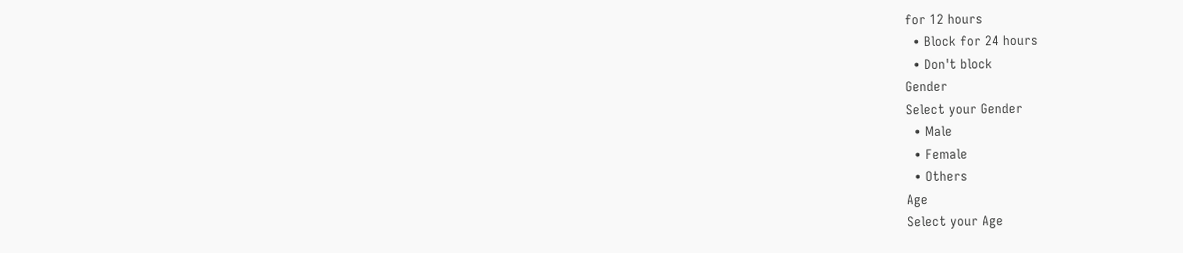for 12 hours
  • Block for 24 hours
  • Don't block
Gender
Select your Gender
  • Male
  • Female
  • Others
Age
Select your Age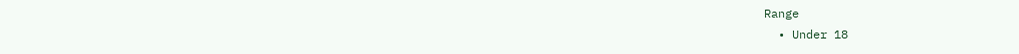Range
  • Under 18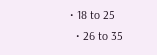• 18 to 25
  • 26 to 35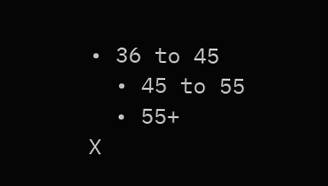• 36 to 45
  • 45 to 55
  • 55+
X